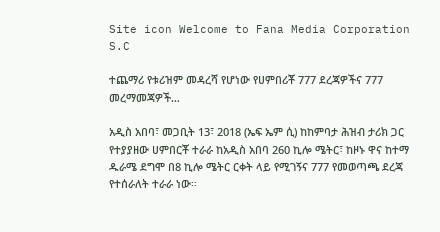Site icon Welcome to Fana Media Corporation S.C

ተጨማሪ የቱሪዝም መዳረሻ የሆነው የሀምበሪቾ 777 ደረጃዎችና 777 መረማመጃዎች…

አዲስ አበባ፣ መጋቢት 13፣ 2018 (ኤፍ ኤም ሲ) ከከምባታ ሕዝብ ታሪክ ጋር የተያያዘው ሀምበርቾ ተራራ ከአዲስ አበባ 260 ኪሎ ሜትር፣ ከዞኑ ዋና ከተማ ዱራሜ ደግሞ በ8 ኪሎ ሜትር ርቀት ላይ የሚገኝና 777 የመወጣጫ ደረጃ የተሰራለት ተራራ ነው።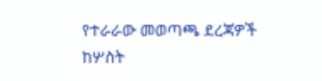የተራራው መወጣጫ ደረጃዎች ከሦስት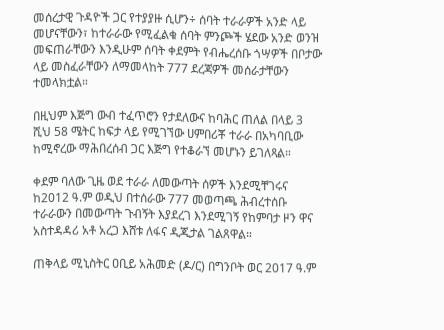መሰረታዊ ጉዳዮች ጋር የተያያዙ ሲሆን÷ ሰባት ተራራዎች አንድ ላይ መሆናቸውን፣ ከተራራው የሚፈልቁ ሰባት ምንጮች ሄደው አንድ ወንዝ መፍጠራቸውን እንዲሁም ሰባት ቀደምት የብሔረሰቡ ጎሣዎች በቦታው ላይ መስፈራቸውን ለማመላከት 777 ደረጃዎች መሰራታቸውን ተመላክቷል።

በዚህም እጅግ ውብ ተፈጥሮን የታደለውና ከባሕር ጠለል በላይ 3 ሺህ 58 ሜትር ከፍታ ላይ የሚገኘው ሀምበሪቾ ተራራ በአካባቢው ከሚኖረው ማሕበረሰብ ጋር እጅግ የተቆራኘ መሆኑን ይገለጻል።

ቀደም ባለው ጊዜ ወደ ተራራ ለመውጣት ሰዎች እንደሚቸገሩና ከ2012 ዓ.ም ወዲህ በተሰራው 777 መወጣጫ ሕብረተሰቡ ተራራውን በመውጣት ጉብኝት እያደረገ እንደሚገኝ የከምባታ ዞን ዋና አስተዳዳሪ አቶ አረጋ እሸቱ ለፋና ዲጂታል ገልጸዋል።

ጠቅላይ ሚኒስትር ዐቢይ አሕመድ (ዶ/ር) በግንቦት ወር 2017 ዓ.ም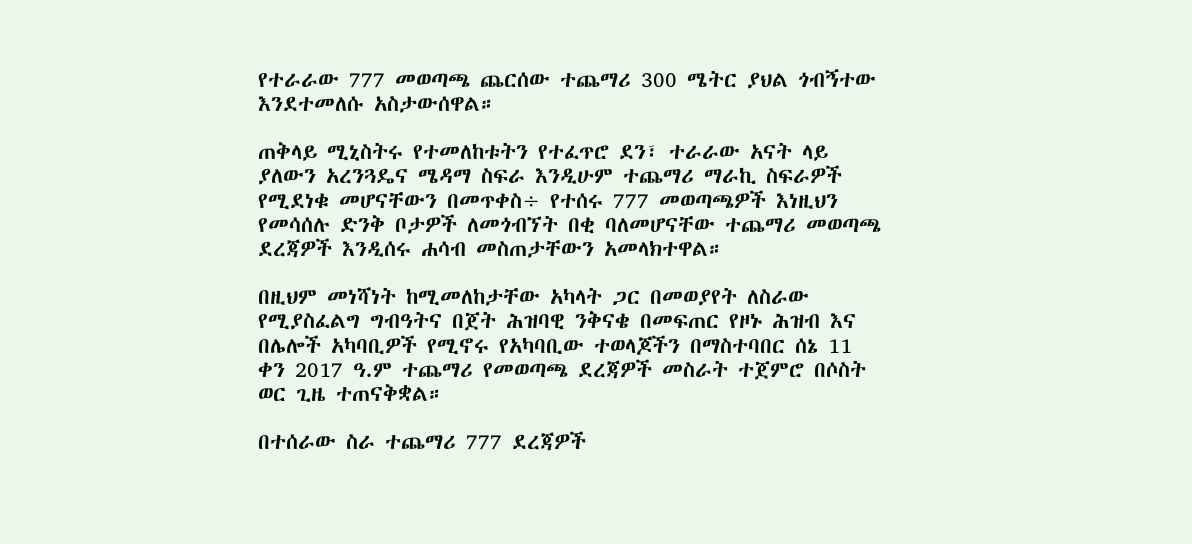የተራራው 777 መወጣጫ ጨርሰው ተጨማሪ 300 ሜትር ያህል ጎብኝተው እንደተመለሱ አስታውሰዋል።

ጠቅላይ ሚኒስትሩ የተመለከቱትን የተፈጥሮ ደን፣ ተራራው አናት ላይ ያለውን አረንጓዴና ሜዳማ ስፍራ እንዲሁም ተጨማሪ ማራኪ ስፍራዎች የሚደነቁ መሆናቸውን በመጥቀስ÷ የተሰሩ 777 መወጣጫዎች እነዚህን የመሳሰሉ ድንቅ ቦታዎች ለመጎብኘት በቂ ባለመሆናቸው ተጨማሪ መወጣጫ ደረጃዎች እንዲሰሩ ሐሳብ መስጠታቸውን አመላክተዋል።

በዚህም መነሻነት ከሚመለከታቸው አካላት ጋር በመወያየት ለስራው የሚያስፈልግ ግብዓትና በጀት ሕዝባዊ ንቅናቄ በመፍጠር የዞኑ ሕዝብ እና በሌሎች አካባቢዎች የሚኖሩ የአካባቢው ተወላጆችን በማስተባበር ሰኔ 11 ቀን 2017 ዓ.ም ተጨማሪ የመወጣጫ ደረጃዎች መስራት ተጀምሮ በሶስት ወር ጊዜ ተጠናቅቋል።

በተሰራው ስራ ተጨማሪ 777 ደረጃዎች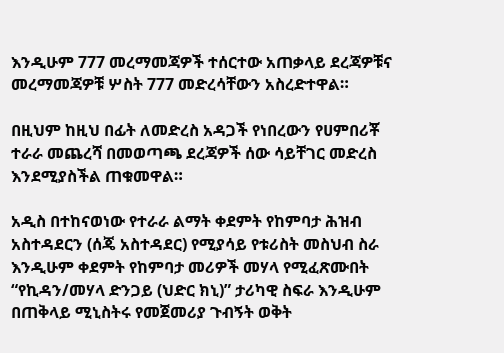እንዲሁም 777 መረማመጃዎች ተሰርተው አጠቃላይ ደረጃዎቹና መረማመጃዎቹ ሦስት 777 መድረሳቸውን አስረድተዋል።

በዚህም ከዚህ በፊት ለመድረስ አዳጋች የነበረውን የሀምበሪቾ ተራራ መጨረሻ በመወጣጫ ደረጃዎች ሰው ሳይቸገር መድረስ እንደሚያስችል ጠቁመዋል።

አዲስ በተከናወነው የተራራ ልማት ቀደምት የከምባታ ሕዝብ አስተዳደርን (ሰጄ አስተዳደር) የሚያሳይ የቱሪስት መስህብ ስራ እንዲሁም ቀደምት የከምባታ መሪዎች መሃላ የሚፈጽሙበት “የኪዳን/መሃላ ድንጋይ (ህድር ክኒ)” ታሪካዊ ስፍራ እንዲሁም በጠቅላይ ሚኒስትሩ የመጀመሪያ ጉብኝት ወቅት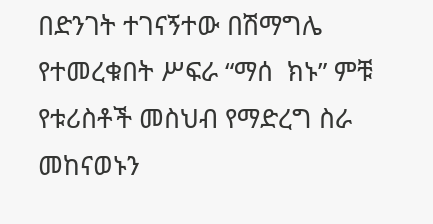በድንገት ተገናኝተው በሽማግሌ የተመረቁበት ሥፍራ “ማሰ  ክኑ” ምቹ የቱሪስቶች መስህብ የማድረግ ስራ መከናወኑን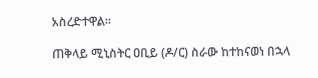አስረድተዋል።

ጠቅላይ ሚኒስትር ዐቢይ (ዶ/ር) ስራው ከተከናወነ በኋላ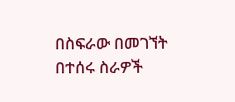በስፍራው በመገኘት በተሰሩ ስራዎች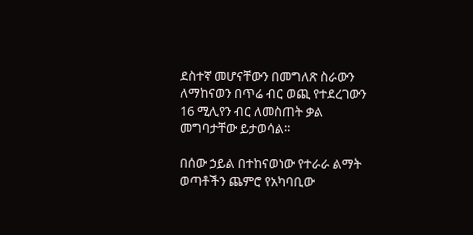ደስተኛ መሆናቸውን በመግለጽ ስራውን ለማከናወን በጥሬ ብር ወጪ የተደረገውን 16 ሚሊየን ብር ለመስጠት ቃል መግባታቸው ይታወሳል።

በሰው ኃይል በተከናወነው የተራራ ልማት ወጣቶችን ጨምሮ የአካባቢው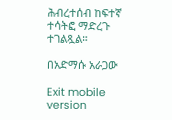ሕብረተሰብ ከፍተኛ ተሳትፎ ማድረጉ ተገልጿል።

በአድማሱ አራጋው

Exit mobile version